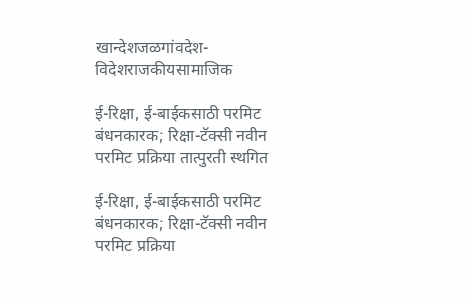खान्देशजळगांवदेश-विदेशराजकीयसामाजिक

ई-रिक्षा, ई-बाईकसाठी परमिट बंधनकारक; रिक्षा-टॅक्सी नवीन परमिट प्रक्रिया तात्पुरती स्थगित

ई-रिक्षा, ई-बाईकसाठी परमिट बंधनकारक; रिक्षा-टॅक्सी नवीन परमिट प्रक्रिया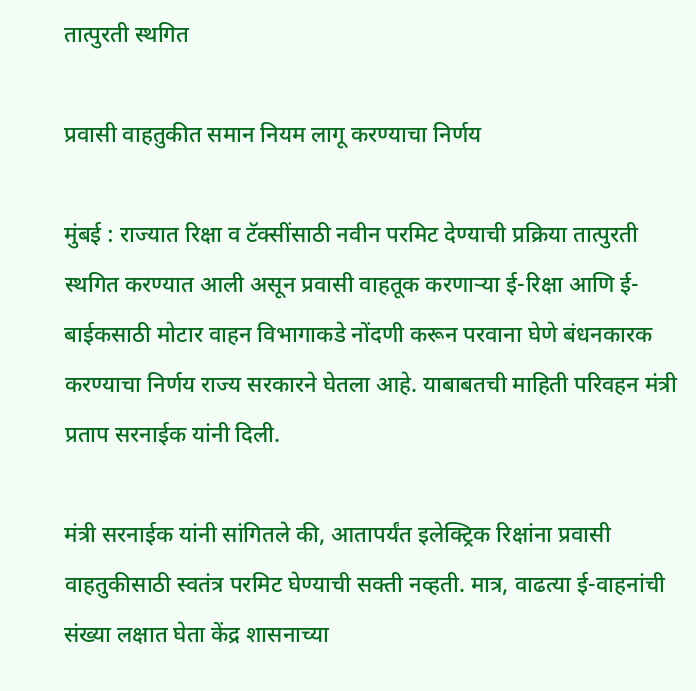तात्पुरती स्थगित

प्रवासी वाहतुकीत समान नियम लागू करण्याचा निर्णय

मुंबई : राज्यात रिक्षा व टॅक्सींसाठी नवीन परमिट देण्याची प्रक्रिया तात्पुरती स्थगित करण्यात आली असून प्रवासी वाहतूक करणाऱ्या ई-रिक्षा आणि ई-बाईकसाठी मोटार वाहन विभागाकडे नोंदणी करून परवाना घेणे बंधनकारक करण्याचा निर्णय राज्य सरकारने घेतला आहे. याबाबतची माहिती परिवहन मंत्री प्रताप सरनाईक यांनी दिली.

मंत्री सरनाईक यांनी सांगितले की, आतापर्यंत इलेक्ट्रिक रिक्षांना प्रवासी वाहतुकीसाठी स्वतंत्र परमिट घेण्याची सक्ती नव्हती. मात्र, वाढत्या ई-वाहनांची संख्या लक्षात घेता केंद्र शासनाच्या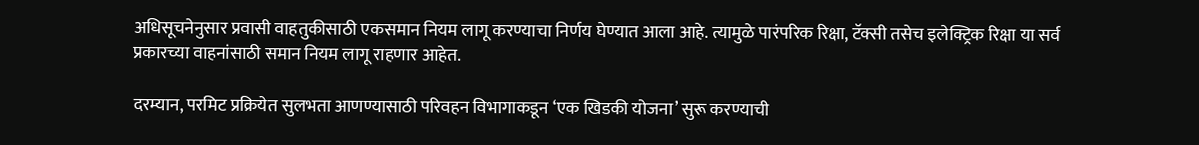अधिसूचनेनुसार प्रवासी वाहतुकीसाठी एकसमान नियम लागू करण्याचा निर्णय घेण्यात आला आहे. त्यामुळे पारंपरिक रिक्षा, टॅक्सी तसेच इलेक्ट्रिक रिक्षा या सर्व प्रकारच्या वाहनांसाठी समान नियम लागू राहणार आहेत.

दरम्यान, परमिट प्रक्रियेत सुलभता आणण्यासाठी परिवहन विभागाकडून ‘एक खिडकी योजना’ सुरू करण्याची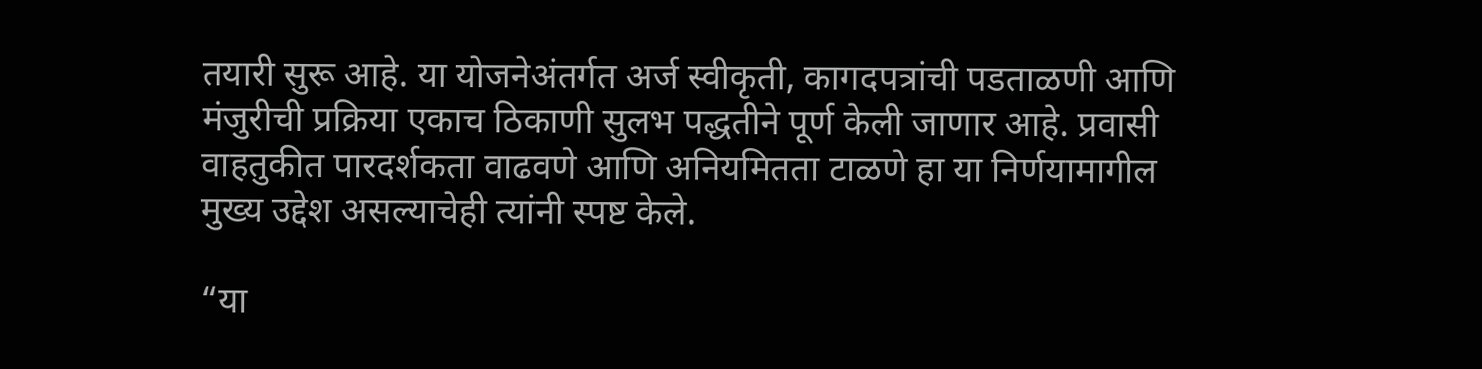तयारी सुरू आहे. या योजनेअंतर्गत अर्ज स्वीकृती, कागदपत्रांची पडताळणी आणि मंजुरीची प्रक्रिया एकाच ठिकाणी सुलभ पद्धतीने पूर्ण केली जाणार आहे. प्रवासी वाहतुकीत पारदर्शकता वाढवणे आणि अनियमितता टाळणे हा या निर्णयामागील मुख्य उद्देश असल्याचेही त्यांनी स्पष्ट केले.

“या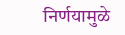निर्णयामुळे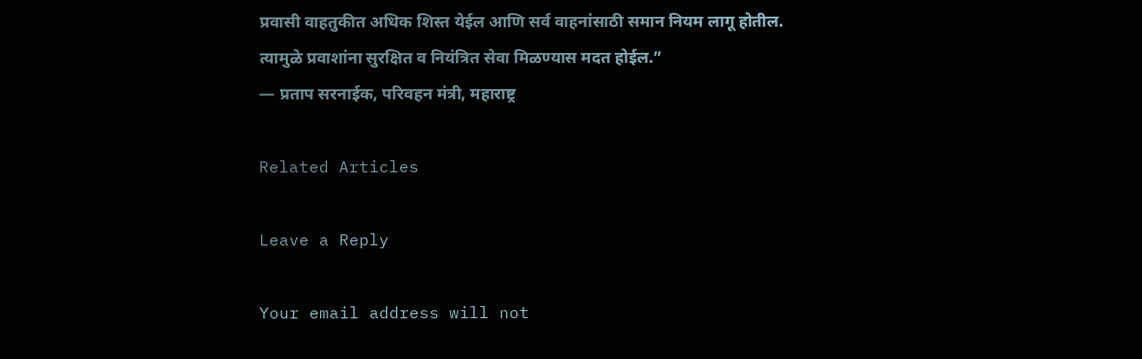प्रवासी वाहतुकीत अधिक शिस्त येईल आणि सर्व वाहनांसाठी समान नियम लागू होतील. त्यामुळे प्रवाशांना सुरक्षित व नियंत्रित सेवा मिळण्यास मदत होईल.”
— प्रताप सरनाईक, परिवहन मंत्री, महाराष्ट्र

Related Articles

Leave a Reply

Your email address will not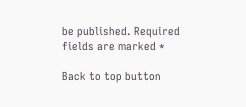be published. Required fields are marked *

Back to top button